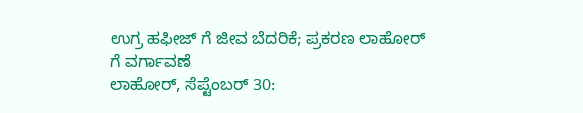ಉಗ್ರ ಹಫೀಜ್ ಗೆ ಜೀವ ಬೆದರಿಕೆ; ಪ್ರಕರಣ ಲಾಹೋರ್ ಗೆ ವರ್ಗಾವಣೆ
ಲಾಹೋರ್, ಸೆಪ್ಟೆಂಬರ್ 30: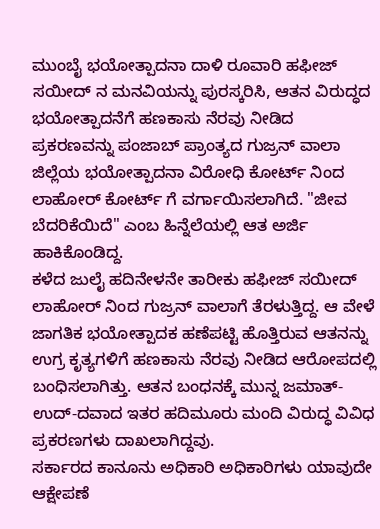ಮುಂಬೈ ಭಯೋತ್ಪಾದನಾ ದಾಳಿ ರೂವಾರಿ ಹಫೀಜ್ ಸಯೀದ್ ನ ಮನವಿಯನ್ನು ಪುರಸ್ಕರಿಸಿ, ಆತನ ವಿರುದ್ಧದ ಭಯೋತ್ಪಾದನೆಗೆ ಹಣಕಾಸು ನೆರವು ನೀಡಿದ ಪ್ರಕರಣವನ್ನು ಪಂಜಾಬ್ ಪ್ರಾಂತ್ಯದ ಗುಜ್ರನ್ ವಾಲಾ ಜಿಲ್ಲೆಯ ಭಯೋತ್ಪಾದನಾ ವಿರೋಧಿ ಕೋರ್ಟ್ ನಿಂದ ಲಾಹೋರ್ ಕೋರ್ಟ್ ಗೆ ವರ್ಗಾಯಿಸಲಾಗಿದೆ. "ಜೀವ ಬೆದರಿಕೆಯಿದೆ" ಎಂಬ ಹಿನ್ನೆಲೆಯಲ್ಲಿ ಆತ ಅರ್ಜಿ ಹಾಕಿಕೊಂಡಿದ್ದ.
ಕಳೆದ ಜುಲೈ ಹದಿನೇಳನೇ ತಾರೀಕು ಹಫೀಜ್ ಸಯೀದ್ ಲಾಹೋರ್ ನಿಂದ ಗುಜ್ರನ್ ವಾಲಾಗೆ ತೆರಳುತ್ತಿದ್ದ. ಆ ವೇಳೆ ಜಾಗತಿಕ ಭಯೋತ್ಪಾದಕ ಹಣೆಪಟ್ಟಿ ಹೊತ್ತಿರುವ ಆತನನ್ನು ಉಗ್ರ ಕೃತ್ಯಗಳಿಗೆ ಹಣಕಾಸು ನೆರವು ನೀಡಿದ ಆರೋಪದಲ್ಲಿ ಬಂಧಿಸಲಾಗಿತ್ತು. ಆತನ ಬಂಧನಕ್ಕೆ ಮುನ್ನ ಜಮಾತ್-ಉದ್-ದವಾದ ಇತರ ಹದಿಮೂರು ಮಂದಿ ವಿರುದ್ಧ ವಿವಿಧ ಪ್ರಕರಣಗಳು ದಾಖಲಾಗಿದ್ದವು.
ಸರ್ಕಾರದ ಕಾನೂನು ಅಧಿಕಾರಿ ಅಧಿಕಾರಿಗಳು ಯಾವುದೇ ಆಕ್ಷೇಪಣೆ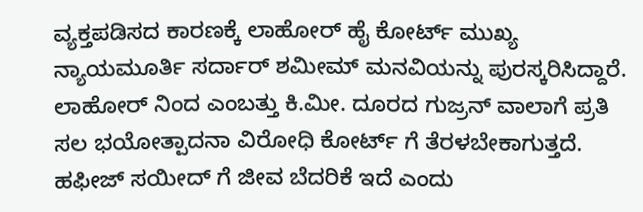ವ್ಯಕ್ತಪಡಿಸದ ಕಾರಣಕ್ಕೆ ಲಾಹೋರ್ ಹೈ ಕೋರ್ಟ್ ಮುಖ್ಯ ನ್ಯಾಯಮೂರ್ತಿ ಸರ್ದಾರ್ ಶಮೀಮ್ ಮನವಿಯನ್ನು ಪುರಸ್ಕರಿಸಿದ್ದಾರೆ. ಲಾಹೋರ್ ನಿಂದ ಎಂಬತ್ತು ಕಿ.ಮೀ. ದೂರದ ಗುಜ್ರನ್ ವಾಲಾಗೆ ಪ್ರತಿ ಸಲ ಭಯೋತ್ಪಾದನಾ ವಿರೋಧಿ ಕೋರ್ಟ್ ಗೆ ತೆರಳಬೇಕಾಗುತ್ತದೆ. ಹಫೀಜ್ ಸಯೀದ್ ಗೆ ಜೀವ ಬೆದರಿಕೆ ಇದೆ ಎಂದು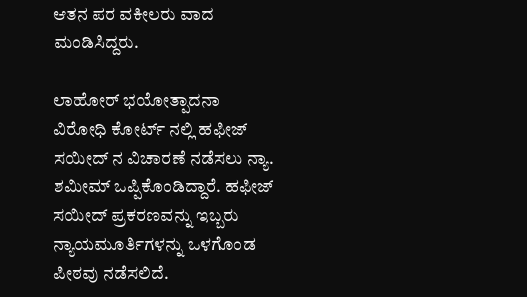ಆತನ ಪರ ವಕೀಲರು ವಾದ ಮಂಡಿಸಿದ್ದರು.

ಲಾಹೋರ್ ಭಯೋತ್ಪಾದನಾ ವಿರೋಧಿ ಕೋರ್ಟ್ ನಲ್ಲಿ ಹಫೀಜ್ ಸಯೀದ್ ನ ವಿಚಾರಣೆ ನಡೆಸಲು ನ್ಯಾ. ಶಮೀಮ್ ಒಪ್ಪಿಕೊಂಡಿದ್ದಾರೆ. ಹಫೀಜ್ ಸಯೀದ್ ಪ್ರಕರಣವನ್ನು ಇಬ್ಬರು ನ್ಯಾಯಮೂರ್ತಿಗಳನ್ನು ಒಳಗೊಂಡ ಪೀಠವು ನಡೆಸಲಿದೆ.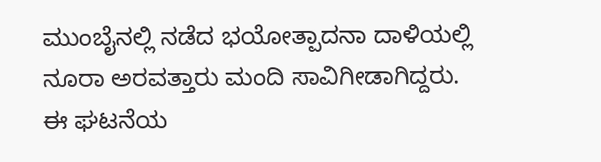ಮುಂಬೈನಲ್ಲಿ ನಡೆದ ಭಯೋತ್ಪಾದನಾ ದಾಳಿಯಲ್ಲಿ ನೂರಾ ಅರವತ್ತಾರು ಮಂದಿ ಸಾವಿಗೀಡಾಗಿದ್ದರು. ಈ ಘಟನೆಯ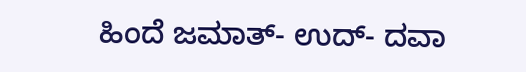ಹಿಂದೆ ಜಮಾತ್- ಉದ್- ದವಾ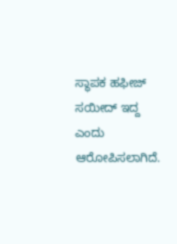ಸ್ಥಾಪಕ ಹಫೀಜ್ ಸಯೀದ್ ಇದ್ದ ಎಂದು ಆರೋಪಿಸಲಾಗಿದೆ.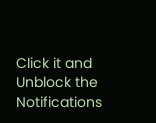Click it and Unblock the Notifications